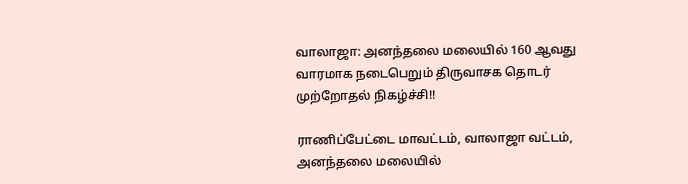வாலாஜா: அனந்தலை மலையில் 160 ஆவது வாரமாக நடைபெறும் திருவாசக தொடர் முற்றோதல் நிகழ்ச்சி!!

ராணிப்பேட்டை மாவட்டம், வாலாஜா வட்டம், அனந்தலை மலையில்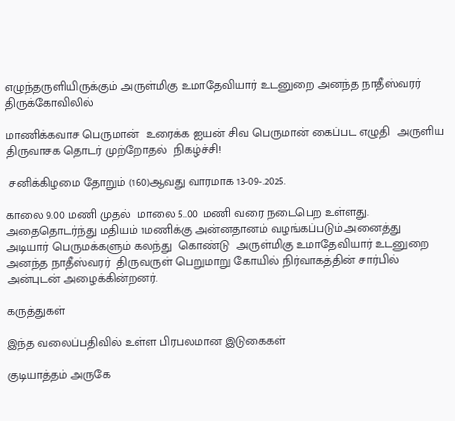எழுந்தருளியிருக்கும் அருள்மிகு உமாதேவியார் உடனுறை அனந்த நாதீஸ்வரர்  திருக்கோவிலில்

மாணிக்கவாச பெருமான்  உரைக்க ஐயன் சிவ பெருமான் கைப்பட எழுதி  அருளிய  திருவாசக தொடர் முற்றோதல்  நிகழ்ச்சி!

 சனிக்கிழமை தோறும் (160)ஆவது வாரமாக 13-09-.2025.

காலை 9.00 மணி முதல்  மாலை 5..00 மணி வரை நடைபெற உள்ளது. அதைதொடர்ந்து மதியம் 1மணிக்கு அன்னதானம் வழங்கப்படும்.அனைத்து அடியார் பெருமக்களும் கலந்து  கொண்டு  அருள்மிகு உமாதேவியார் உடனுறை அனந்த நாதீஸ்வரர்  திருவருள் பெறுமாறு கோயில் நிர்வாகத்தின் சார்பில் அன்புடன் அழைக்கின்றனர்.

கருத்துகள்

இந்த வலைப்பதிவில் உள்ள பிரபலமான இடுகைகள்

குடியாத்தம் அருகே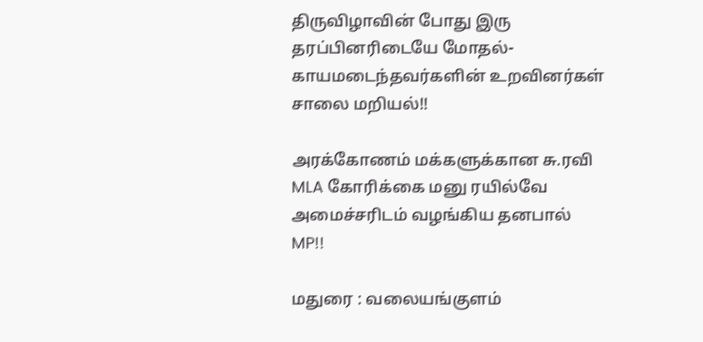திருவிழாவின் போது இரு தரப்பினரிடையே மோதல்- காயமடைந்தவர்களின் உறவினர்கள் சாலை மறியல்!!

அரக்கோணம் மக்களுக்கான சு.ரவி MLA கோரிக்கை மனு ரயில்வே அமைச்சரிடம் வழங்கிய தனபால் MP!!

மதுரை : வலையங்குளம்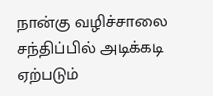நான்கு வழிச்சாலை சந்திப்பில் அடிக்கடி ஏற்படும்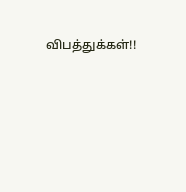விபத்துக்கள்!!